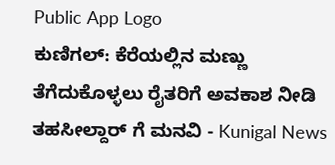Public App Logo
ಕುಣಿಗಲ್: ಕೆರೆಯಲ್ಲಿನ ಮಣ್ಣು ತೆಗೆದುಕೊಳ್ಳಲು ರೈತರಿಗೆ ಅವಕಾಶ ನೀಡಿ ತಹಸೀಲ್ದಾರ್ ಗೆ ಮನವಿ - Kunigal News